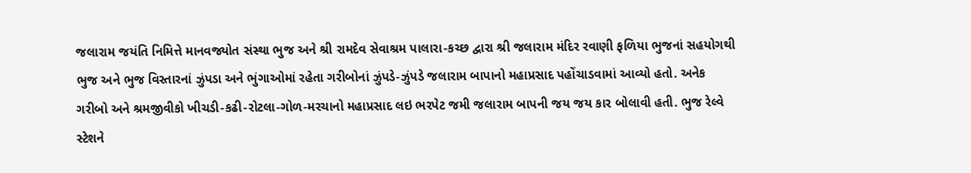જલારામ જયંતિ નિમિત્તે માનવજ્યોત સંસ્થા ભુજ અને શ્રી રામદેવ સેવાશ્રમ પાલારા-કચ્છ દ્વારા શ્રી જલારામ મંદિર રવાણી ફળિયા ભુજનાં સહયોગથી ભુજ અને ભુજ વિસ્તારનાં ઝુંપડા અને ભુંગાઓમાં રહેતા ગરીબોનાં ઝુંપડે-ઝુંપડે જલારામ બાપાનો મહાપ્રસાદ પહોંચાડવામાં આવ્યો હતો. અનેક ગરીબો અને શ્રમજીવીકો ખીચડી-કઢી-રોટલા-ગોળ-મરચાનો મહાપ્રસાદ લઇ ભરપેટ જમી જલારામ બાપની જય જય કાર બોલાવી હતી. ભુજ રેલ્વે સ્ટેશને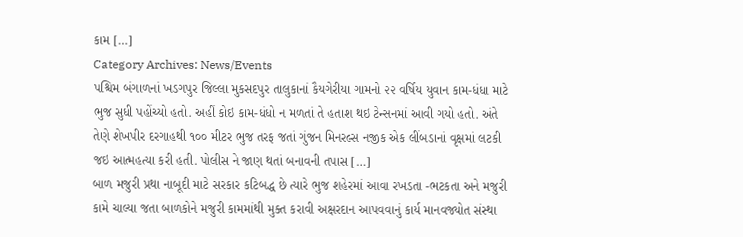કામ […]
Category Archives: News/Events
પશ્ચિમ બંગાળનાં ખડગપુર જિલ્લા મુકસદપુર તાલુકાનાં કૈયગેરીયા ગામનો ૨૨ વર્ષિય યુવાન કામ-ધંધા માટે ભુજ સુધી પહોંચ્યો હતો. અહીં કોઇ કામ-ધંધો ન મળતાં તે હતાશ થઇ ટેન્સનમાં આવી ગયો હતો. અંતે તેણે શેખપીર દરગાહથી ૧૦૦ મીટર ભુજ તરફ જતાં ગુંજન મિનરલ્સ નજીક એક લીંબડાનાં વૃક્ષમાં લટકી જઇ આત્મહત્યા કરી હતી. પોલીસ ને જાણ થતાં બનાવની તપાસ […]
બાળ મજુરી પ્રથા નાબૂદી માટે સરકાર કટિબદ્ધ છે ત્યારે ભુજ શહેરમાં આવા રખડતા -ભટકતા અને મજુરી કામે ચાલ્યા જતા બાળકોને મજુરી કામમાંથી મુક્ત કરાવી અક્ષરદાન આપવવાનું કાર્ય માનવજ્યોત સંસ્થા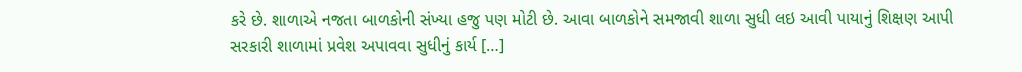કરે છે. શાળાએ નજતા બાળકોની સંખ્યા હજુ પણ મોટી છે. આવા બાળકોને સમજાવી શાળા સુધી લઇ આવી પાયાનું શિક્ષણ આપી સરકારી શાળામાં પ્રવેશ અપાવવા સુધીનું કાર્ય […]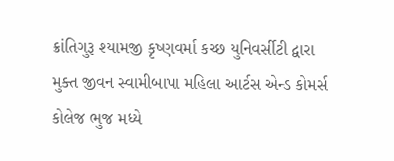ક્રાંતિગુરૂ શ્યામજી કૃષ્ણવર્મા કચ્છ યુનિવર્સીટી દ્વારા મુક્ત જીવન સ્વામીબાપા મહિલા આર્ટસ એન્ડ કોમર્સ કોલેજ ભુજ મધ્યે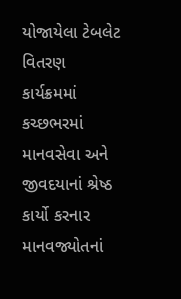યોજાયેલા ટેબલેટ વિતરણ કાર્યક્રમમાં કચ્છભરમાં માનવસેવા અને જીવદયાનાં શ્રેષ્ઠ કાર્યો કરનાર માનવજ્યોતનાં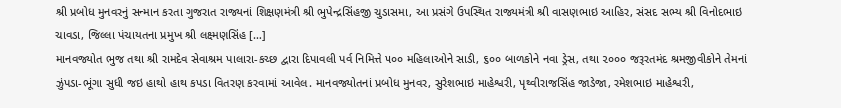શ્રી પ્રબોધ મુનવરનું સન્માન કરતા ગુજરાત રાજ્યનાં શિક્ષણમંત્રી શ્રી ભુપેન્દ્રસિંહજી ચુડાસમા, આ પ્રસંગે ઉપસ્થિત રાજ્યમંત્રી શ્રી વાસણભાઇ આહિર, સંસદ સભ્ય શ્રી વિનોદભાઇ ચાવડા, જિલ્લા પંચાયતના પ્રમુખ શ્રી લક્ષ્મણસિંહ […]
માનવજ્યોત ભુજ તથા શ્રી રામદેવ સેવાશ્રમ પાલારા-કચ્છ દ્વારા દિપાવલી પર્વ નિમિત્તે ૫૦૦ મહિલાઓને સાડી, ૬૦૦ બાળકોને નવા ડ્રેસ, તથા ૨૦૦૦ જરૂરતમંદ શ્રમજીવીકોને તેમનાં ઝુંપડા-ભૂંગા સુધી જઇ હાથો હાથ કપડા વિતરણ કરવામાં આવેલ. માનવજ્યોતનાં પ્રબોધ મુનવર, સુરેશભાઇ માહેશ્વરી, પૃથ્વીરાજસિંહ જાડેજા, રમેશભાઇ માહેશ્વરી,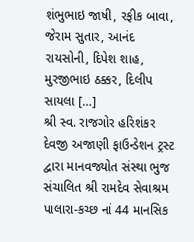શંભુભાઇ જાષી, રફીક બાવા, જેરામ સુતાર, આનંદ રાયસોની, દિપેશ શાહ, મુરજીભાઇ ઠક્કર, દિલીપ સાયલા […]
શ્રી સ્વ. રાજગોર હરિશંકર દેવજી અજાણી ફાઉન્ડેશન ટ્રસ્ટ દ્વારા માનવજ્યોત સંસ્થા ભુજ સંચાલિત શ્રી રામદેવ સેવાશ્રમ પાલારા-કચ્છ નાં 44 માનસિક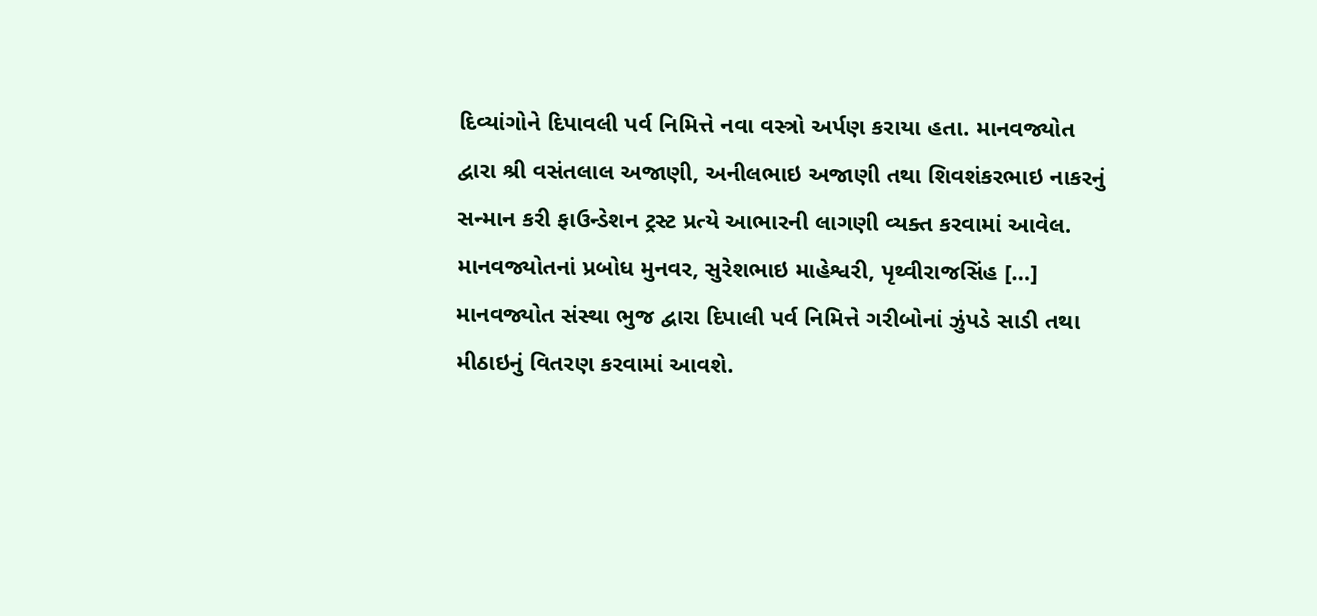દિવ્યાંગોને દિપાવલી પર્વ નિમિત્તે નવા વસ્ત્રો અર્પણ કરાયા હતા. માનવજ્યોત દ્વારા શ્રી વસંતલાલ અજાણી, અનીલભાઇ અજાણી તથા શિવશંકરભાઇ નાકરનું સન્માન કરી ફાઉન્ડેશન ટ્રસ્ટ પ્રત્યે આભારની લાગણી વ્યક્ત કરવામાં આવેલ. માનવજ્યોતનાં પ્રબોધ મુનવર, સુરેશભાઇ માહેશ્વરી, પૃથ્વીરાજસિંહ […]
માનવજ્યોત સંસ્થા ભુજ દ્વારા દિપાલી પર્વ નિમિત્તે ગરીબોનાં ઝુંપડે સાડી તથા મીઠાઇનું વિતરણ કરવામાં આવશે.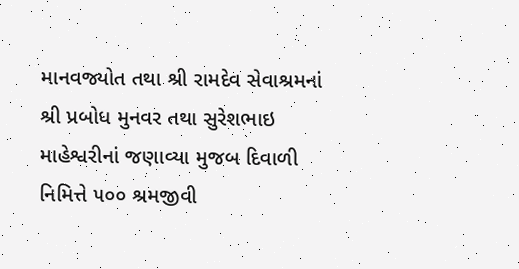માનવજ્યોત તથા શ્રી રામદેવ સેવાશ્રમનાં શ્રી પ્રબોધ મુનવર તથા સુરેશભાઇ માહેશ્વરીનાં જણાવ્યા મુજબ દિવાળી નિમિત્તે ૫૦૦ શ્રમજીવી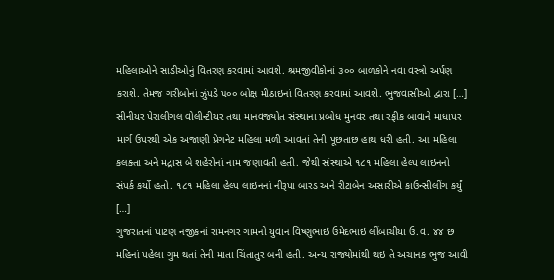મહિલાઓને સાડીઓનું વિતરણ કરવામાં આવશે. શ્રમજીવીકોનાં ૩૦૦ બાળકોને નવા વસ્ત્રો અર્પણ કરાશે. તેમજ ગરીબોનાં ઝુંપડે ૫૦૦ બોક્ષ મીઠાઇનાં વિતરણ કરવામાં આવશે. ભુજવાસીઓ દ્વારા […]
સીનીયર પેરાલીગલ વોલીન્ટીયર તથા માનવજ્યોત સંસ્થાના પ્રબોધ મુનવર તથા રફીક બાવાને માધાપર માર્ગ ઉપરથી એક અજાણી પ્રેગનેટ મહિલા મળી આવતાં તેની પૂછતાછ હાથ ધરી હતી. આ મહિલા કલક્તા અને મદ્રાસ બે શહેરોનાં નામ જણાવતી હતી. જેથી સંસ્થાએ ૧૮૧ મહિલા હેલ્પ લાઇનનો સંપર્ક કર્યો હતો. ૧૮૧ મહિલા હેલ્પ લાઇનનાં નીરૂપા બારડ અને રીટાબેન અસારીએ કાઉન્સીલીંગ કર્યું […]
ગુજરાતનાં પાટણ નજીકનાં રામનગર ગામનો યુવાન વિષ્ણુભાઇ ઉમેદભાઇ લીંબાચીયા ઉ.વ. ૪૪ છ મહિનાં પહેલા ગુમ થતાં તેની માતા ચિંતાતુર બની હતી. અન્ય રાજ્યોમાંથી થઇ તે અચાનક ભુજ આવી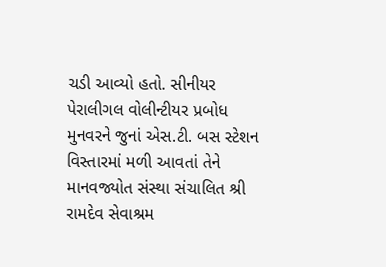ચડી આવ્યો હતો. સીનીયર પેરાલીગલ વોલીન્ટીયર પ્રબોધ મુનવરને જુનાં એસ.ટી. બસ સ્ટેશન વિસ્તારમાં મળી આવતાં તેને માનવજ્યોત સંસ્થા સંચાલિત શ્રી રામદેવ સેવાશ્રમ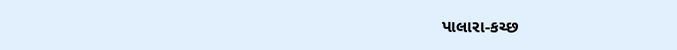પાલારા-કચ્છ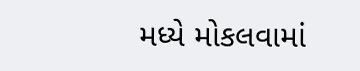મધ્યે મોકલવામાં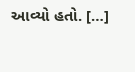આવ્યો હતો. […]